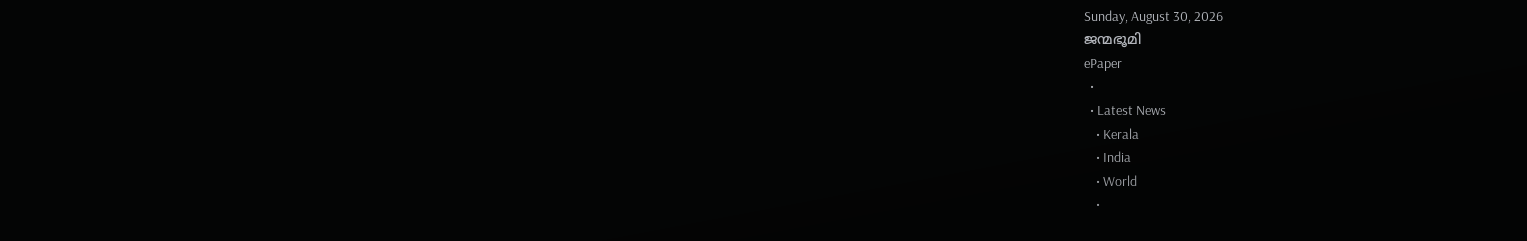Sunday, August 30, 2026
ജന്മഭൂമി
ePaper
  •
  • Latest News
    • Kerala
    • India
    • World
    •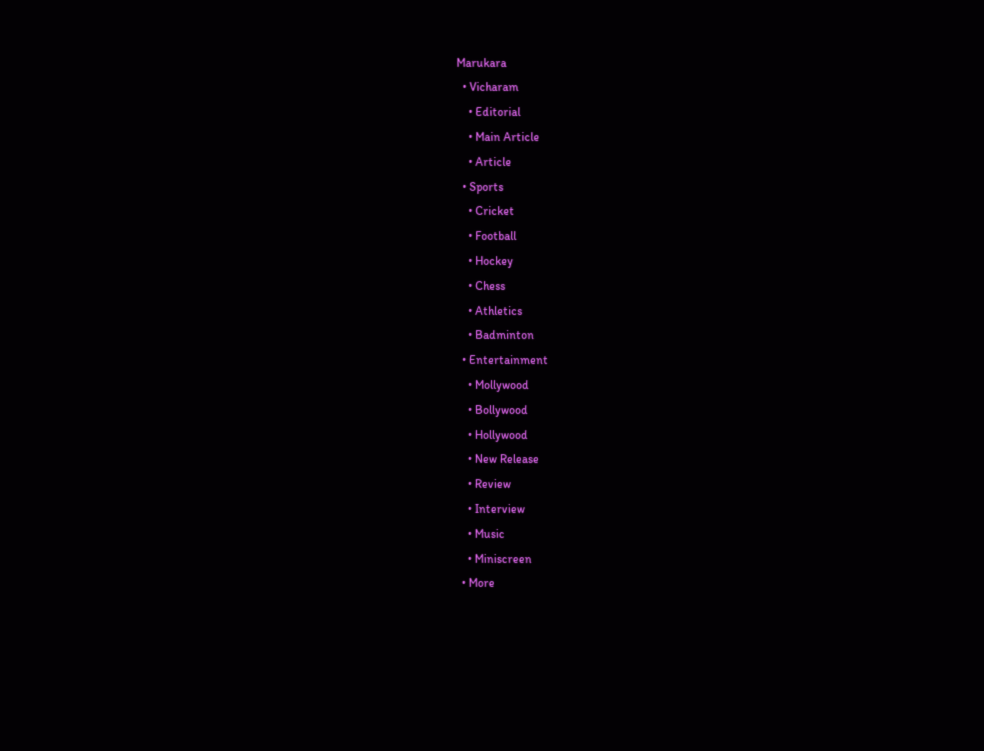Marukara
  • Vicharam
    • Editorial
    • Main Article
    • Article
  • Sports
    • Cricket
    • Football
    • Hockey
    • Chess
    • Athletics
    • Badminton
  • Entertainment
    • Mollywood
    • Bollywood
    • Hollywood
    • New Release
    • Review
    • Interview
    • Music
    • Miniscreen
  • More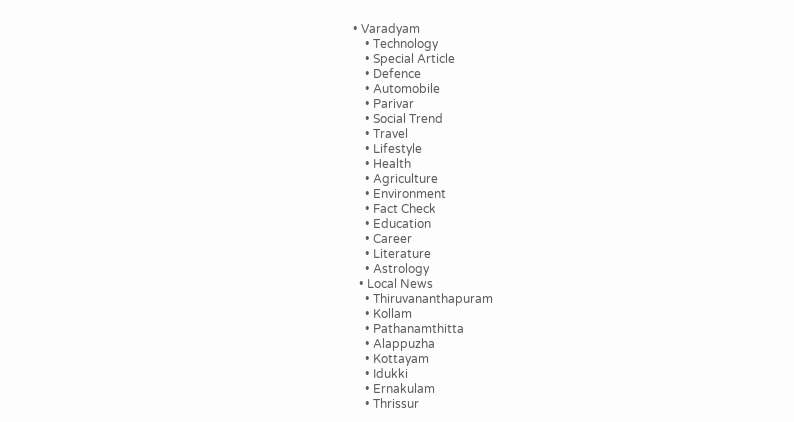• Varadyam
    • Technology
    • Special Article
    • Defence
    • Automobile
    • Parivar
    • Social Trend
    • Travel
    • Lifestyle
    • Health
    • Agriculture
    • Environment
    • Fact Check
    • Education
    • Career
    • Literature
    • Astrology
  • Local News
    • Thiruvananthapuram
    • Kollam
    • Pathanamthitta
    • Alappuzha
    • Kottayam
    • Idukki
    • Ernakulam
    • Thrissur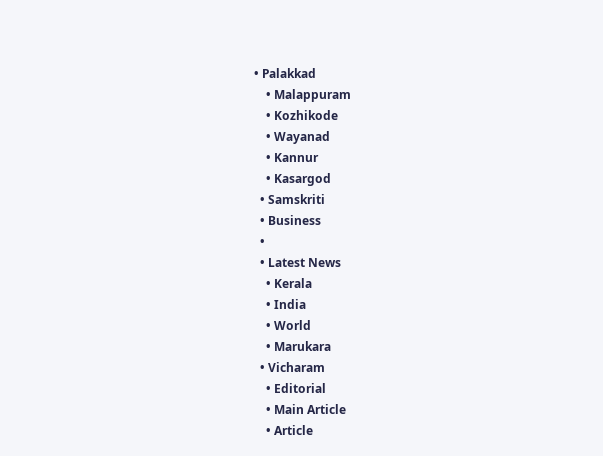• Palakkad
    • Malappuram
    • Kozhikode
    • Wayanad
    • Kannur
    • Kasargod
  • Samskriti
  • Business
  •
  • Latest News
    • Kerala
    • India
    • World
    • Marukara
  • Vicharam
    • Editorial
    • Main Article
    • Article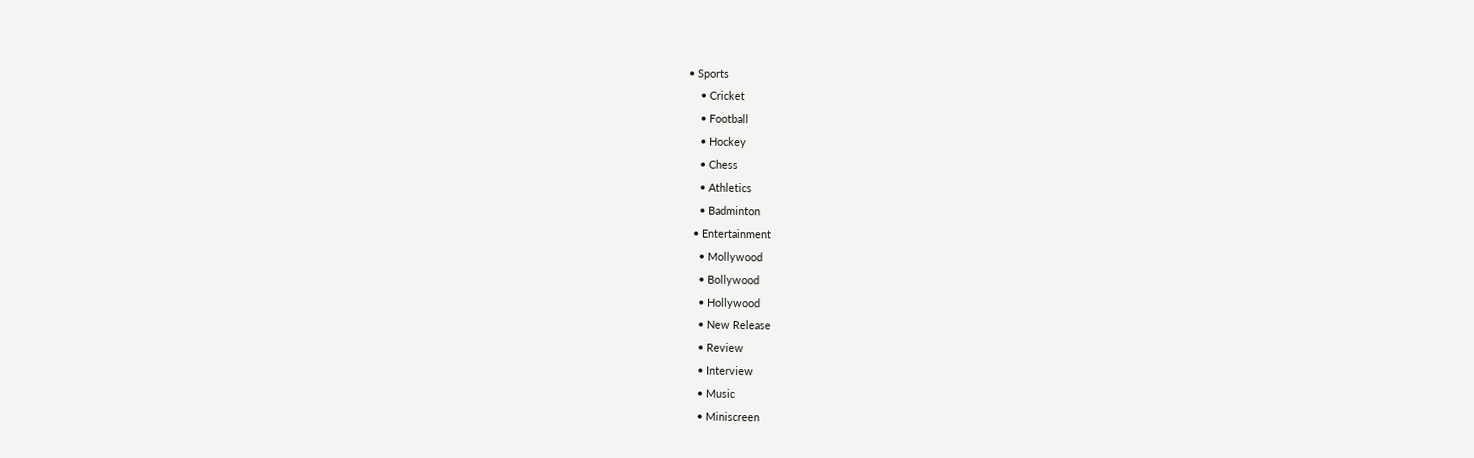• Sports
    • Cricket
    • Football
    • Hockey
    • Chess
    • Athletics
    • Badminton
  • Entertainment
    • Mollywood
    • Bollywood
    • Hollywood
    • New Release
    • Review
    • Interview
    • Music
    • Miniscreen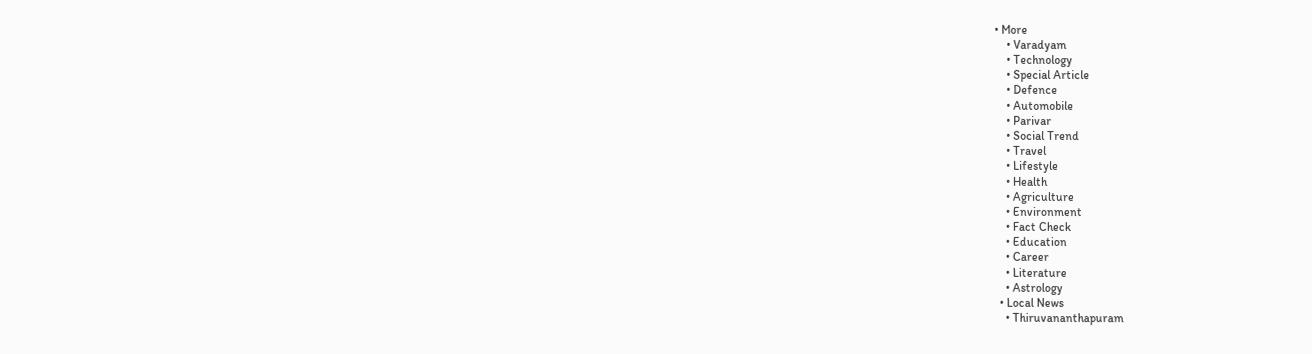• More
    • Varadyam
    • Technology
    • Special Article
    • Defence
    • Automobile
    • Parivar
    • Social Trend
    • Travel
    • Lifestyle
    • Health
    • Agriculture
    • Environment
    • Fact Check
    • Education
    • Career
    • Literature
    • Astrology
  • Local News
    • Thiruvananthapuram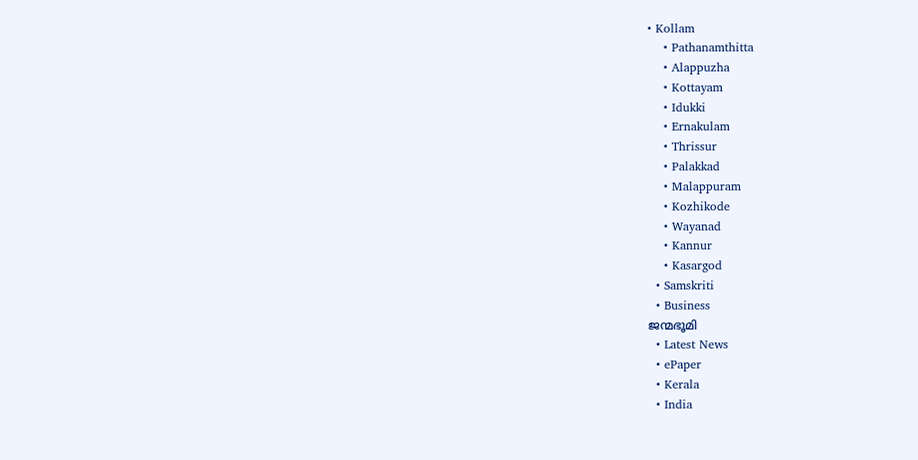• Kollam
    • Pathanamthitta
    • Alappuzha
    • Kottayam
    • Idukki
    • Ernakulam
    • Thrissur
    • Palakkad
    • Malappuram
    • Kozhikode
    • Wayanad
    • Kannur
    • Kasargod
  • Samskriti
  • Business
ജന്മഭൂമി
  • Latest News
  • ePaper
  • Kerala
  • India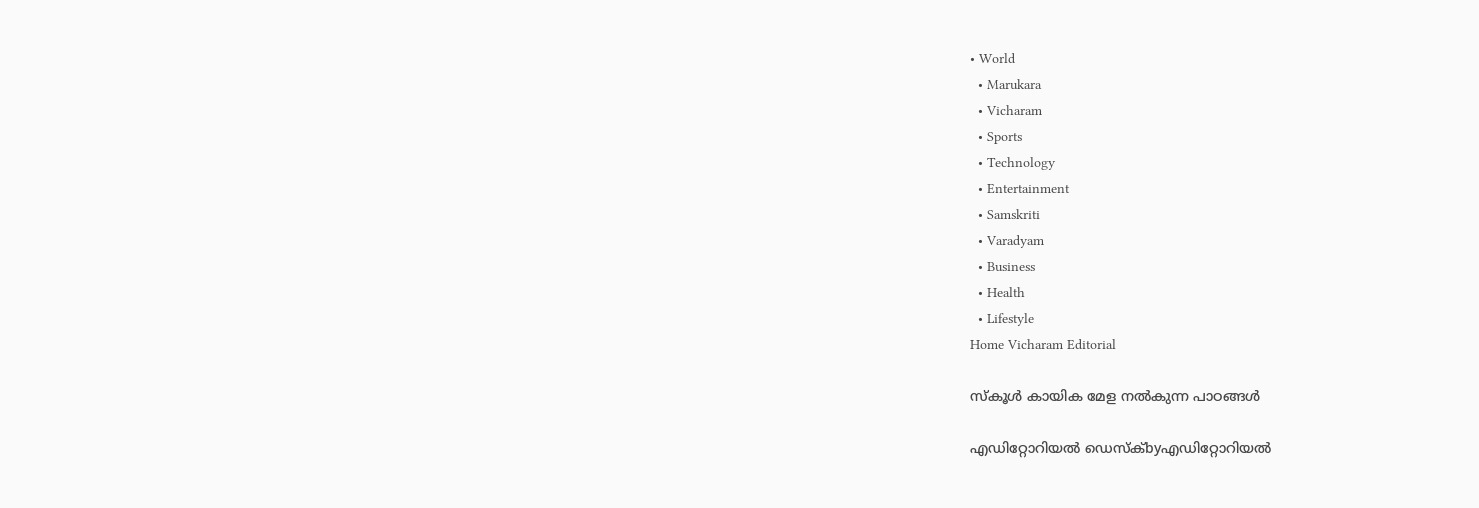• World
  • Marukara
  • Vicharam
  • Sports
  • Technology
  • Entertainment
  • Samskriti
  • Varadyam
  • Business
  • Health
  • Lifestyle
Home Vicharam Editorial

സ്‌കൂള്‍ കായിക മേള നല്‍കുന്ന പാഠങ്ങള്‍

എഡിറ്റോറിയൽ ഡെസ്ക്byഎഡിറ്റോറിയൽ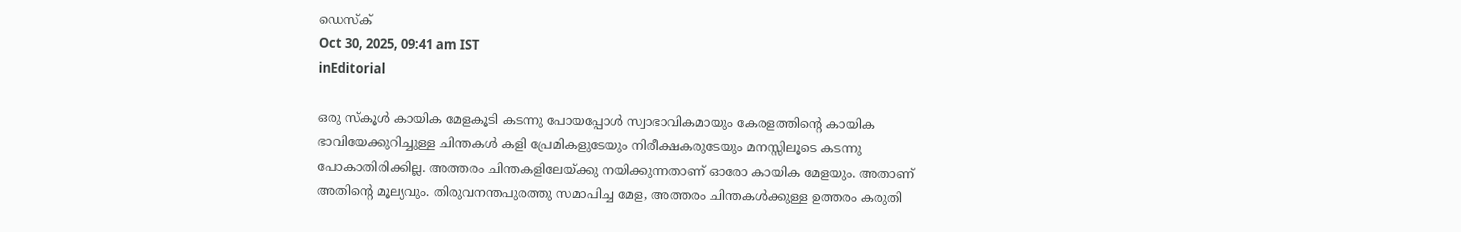ഡെസ്ക്
Oct 30, 2025, 09:41 am IST
inEditorial

ഒരു സ്‌കൂള്‍ കായിക മേളകൂടി കടന്നു പോയപ്പോള്‍ സ്വാഭാവികമായും കേരളത്തിന്റെ കായിക ഭാവിയേക്കുറിച്ചുള്ള ചിന്തകള്‍ കളി പ്രേമികളുടേയും നിരീക്ഷകരുടേയും മനസ്സിലൂടെ കടന്നു പോകാതിരിക്കില്ല. അത്തരം ചിന്തകളിലേയ്‌ക്കു നയിക്കുന്നതാണ് ഓരോ കായിക മേളയും. അതാണ് അതിന്റെ മൂല്യവും. തിരുവനന്തപുരത്തു സമാപിച്ച മേള, അത്തരം ചിന്തകള്‍ക്കുള്ള ഉത്തരം കരുതി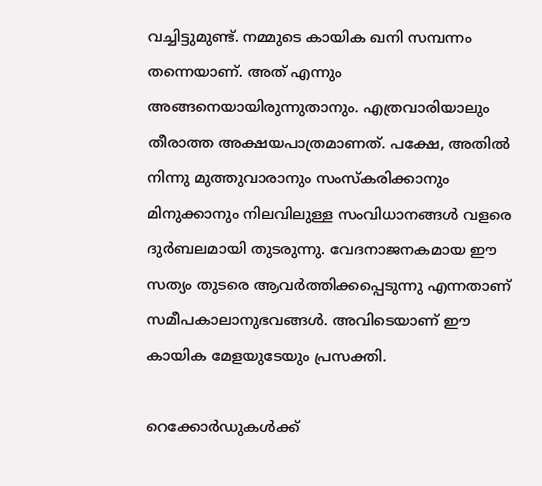വച്ചിട്ടുമുണ്ട്. നമ്മുടെ കായിക ഖനി സമ്പന്നം തന്നെയാണ്. അത് എന്നും അങ്ങനെയായിരുന്നുതാനും. എത്രവാരിയാലും തീരാത്ത അക്ഷയപാത്രമാണത്. പക്ഷേ, അതില്‍ നിന്നു മുത്തുവാരാനും സംസ്‌കരിക്കാനും മിനുക്കാനും നിലവിലുള്ള സംവിധാനങ്ങള്‍ വളരെ ദുര്‍ബലമായി തുടരുന്നു. വേദനാജനകമായ ഈ സത്യം തുടരെ ആവര്‍ത്തിക്കപ്പെടുന്നു എന്നതാണ് സമീപകാലാനുഭവങ്ങള്‍. അവിടെയാണ് ഈ കായിക മേളയുടേയും പ്രസക്തി.

റെക്കോര്‍ഡുകള്‍ക്ക്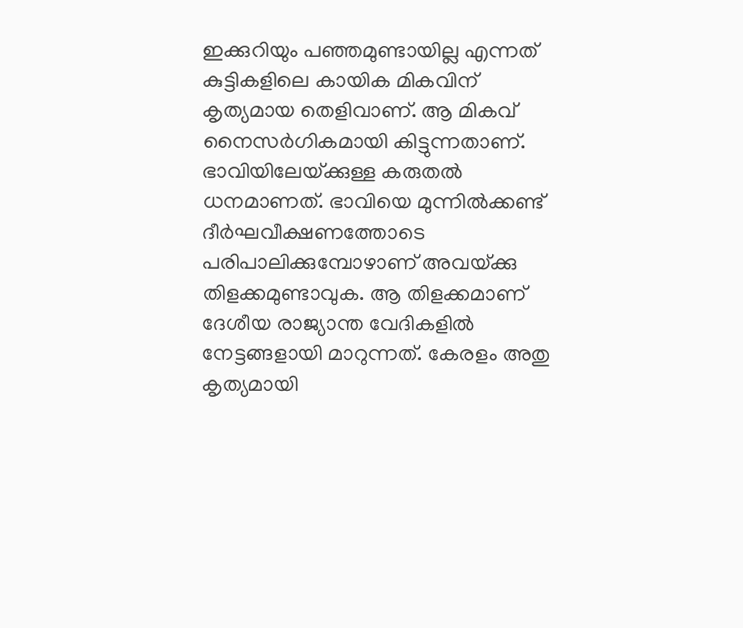ഇക്കുറിയും പഞ്ഞമുണ്ടായില്ല എന്നത് കുട്ടികളിലെ കായിക മികവിന് കൃത്യമായ തെളിവാണ്. ആ മികവ് നൈസര്‍ഗികമായി കിട്ടുന്നതാണ്. ഭാവിയിലേയ്‌ക്കുള്ള കരുതല്‍ ധനമാണത്. ഭാവിയെ മുന്നില്‍ക്കണ്ട് ദീര്‍ഘവീക്ഷണത്തോടെ പരിപാലിക്കുമ്പോഴാണ് അവയ്‌ക്കു തിളക്കമുണ്ടാവുക. ആ തിളക്കമാണ് ദേശീയ രാജ്യാന്ത വേദികളില്‍ നേട്ടങ്ങളായി മാറുന്നത്. കേരളം അതു കൃത്യമായി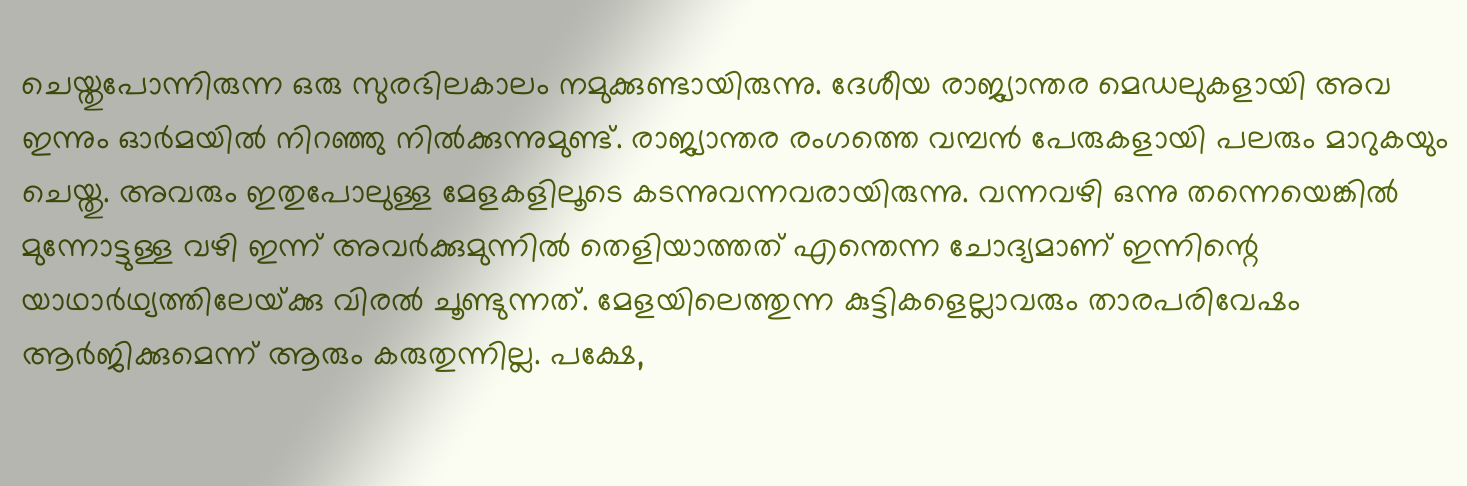ചെയ്തുപോന്നിരുന്ന ഒരു സുരഭിലകാലം നമുക്കുണ്ടായിരുന്നു. ദേശീയ രാജ്യാന്തര മെഡലുകളായി അവ ഇന്നും ഓര്‍മയില്‍ നിറഞ്ഞു നില്‍ക്കുന്നുമുണ്ട്. രാജ്യാന്തര രംഗത്തെ വമ്പന്‍ പേരുകളായി പലരും മാറുകയും ചെയ്തു. അവരും ഇതുപോലുള്ള മേളകളിലൂടെ കടന്നുവന്നവരായിരുന്നു. വന്നവഴി ഒന്നു തന്നെയെങ്കില്‍ മുന്നോട്ടുള്ള വഴി ഇന്ന് അവര്‍ക്കുമുന്നില്‍ തെളിയാത്തത് എന്തെന്ന ചോദ്യമാണ് ഇന്നിന്റെ യാഥാര്‍ഥ്യത്തിലേയ്‌ക്കു വിരല്‍ ചൂണ്ടുന്നത്. മേളയിലെത്തുന്ന കുട്ടികളെല്ലാവരും താരപരിവേഷം ആര്‍ജിക്കുമെന്ന് ആരും കരുതുന്നില്ല. പക്ഷേ,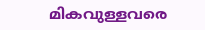മികവുള്ളവരെ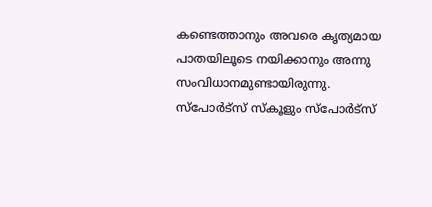കണ്ടെത്താനും അവരെ കൃത്യമായ പാതയിലൂടെ നയിക്കാനും അന്നു സംവിധാനമുണ്ടായിരുന്നു. സ്‌പോര്‍ട്‌സ് സ്‌കൂളും സ്‌പോര്‍ട്‌സ്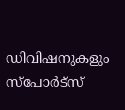ഡിവിഷനുകളും സ്‌പോര്‍ട്‌സ്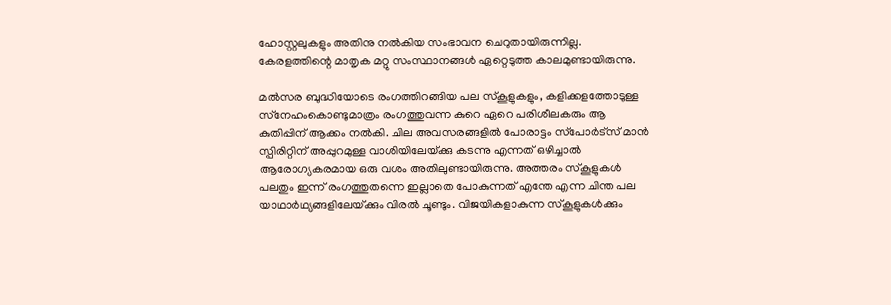ഹോസ്റ്റലുകളും അതിനു നല്‍കിയ സംഭാവന ചെറുതായിരുന്നില്ല. കേരളത്തിന്റെ മാതൃക മറ്റു സംസ്ഥാനങ്ങള്‍ ഏറ്റെടുത്ത കാലമുണ്ടായിരുന്നു.

മല്‍സര ബുദ്ധിയോടെ രംഗത്തിറങ്ങിയ പല സ്‌കൂളുകളും, കളിക്കളത്തോടുള്ള സ്‌നേഹംകൊണ്ടുമാത്രം രംഗത്തുവന്ന കുറെ ഏറെ പരിശീലകരും ആ കുതിപ്പിന് ആക്കം നല്‍കി. ചില അവസരങ്ങളില്‍ പോരാട്ടം സ്‌പോര്‍ട്‌സ് മാന്‍ സ്പിരിറ്റിന് അപ്പുറമുള്ള വാശിയിലേയ്‌ക്കു കടന്നു എന്നത് ഒഴിച്ചാല്‍ ആരോഗ്യകരമായ ഒരു വശം അതിലുണ്ടായിരുന്നു. അത്തരം സ്‌കൂളുകള്‍ പലതും ഇന്ന് രംഗത്തുതന്നെ ഇല്ലാതെ പോകുന്നത് എന്തേ എന്ന ചിന്ത പല യാഥാര്‍ഥ്യങ്ങളിലേയ്‌ക്കും വിരല്‍ ചൂണ്ടും. വിജയികളാകുന്ന സ്‌കൂളുകള്‍ക്കും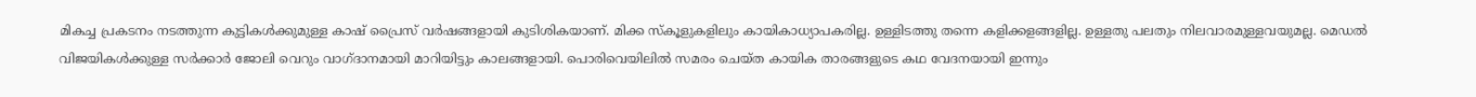മികച്ച പ്രകടനം നടത്തുന്ന കുട്ടികള്‍ക്കുമുള്ള കാഷ് പ്രൈസ് വര്‍ഷങ്ങളായി കുടിശികയാണ്. മിക്ക സ്‌കൂളുകളിലും കായികാധ്യാപകരില്ല. ഉള്ളിടത്തു തന്നെ കളിക്കളങ്ങളില്ല. ഉള്ളതു പലതും നിലവാരമുള്ളവയുമല്ല. മെഡല്‍ വിജയികള്‍ക്കുള്ള സര്‍ക്കാര്‍ ജോലി വെറും വാഗ്ദാനമായി മാറിയിട്ടും കാലങ്ങളായി. പൊരിവെയിലില്‍ സമരം ചെയ്ത കായിക താരങ്ങളുടെ കഥ വേദനയായി ഇന്നും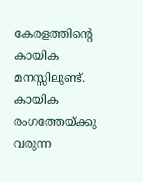കേരളത്തിന്റെ കായിക മനസ്സിലുണ്ട്. കായിക രംഗത്തേയ്‌ക്കു വരുന്ന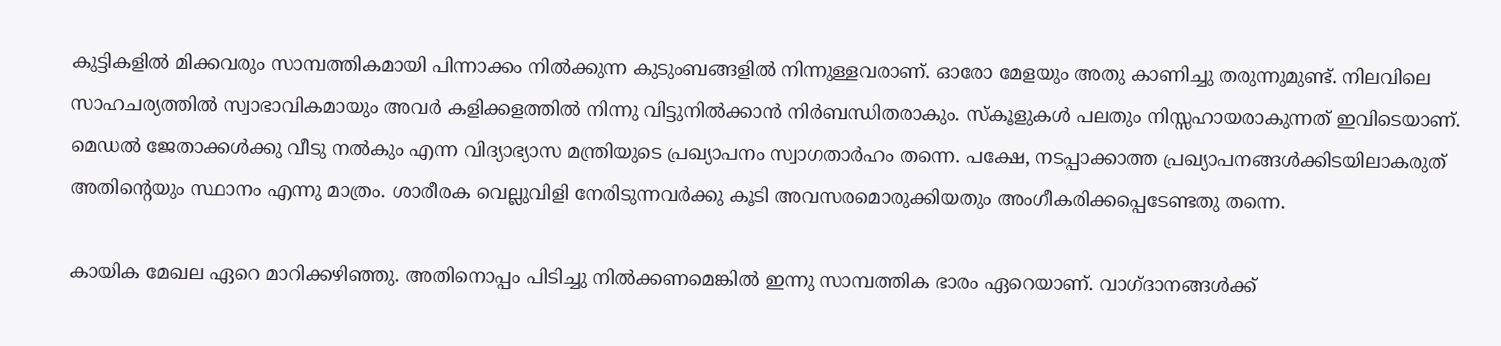കുട്ടികളില്‍ മിക്കവരും സാമ്പത്തികമായി പിന്നാക്കം നില്‍ക്കുന്ന കുടുംബങ്ങളില്‍ നിന്നുള്ളവരാണ്. ഓരോ മേളയും അതു കാണിച്ചു തരുന്നുമുണ്ട്. നിലവിലെ സാഹചര്യത്തില്‍ സ്വാഭാവികമായും അവര്‍ കളിക്കളത്തില്‍ നിന്നു വിട്ടുനില്‍ക്കാന്‍ നിര്‍ബന്ധിതരാകും. സ്‌കൂളുകള്‍ പലതും നിസ്സഹായരാകുന്നത് ഇവിടെയാണ്. മെഡല്‍ ജേതാക്കള്‍ക്കു വീടു നല്‍കും എന്ന വിദ്യാഭ്യാസ മന്ത്രിയുടെ പ്രഖ്യാപനം സ്വാഗതാര്‍ഹം തന്നെ. പക്ഷേ, നടപ്പാക്കാത്ത പ്രഖ്യാപനങ്ങള്‍ക്കിടയിലാകരുത് അതിന്റെയും സ്ഥാനം എന്നു മാത്രം. ശാരീരക വെല്ലുവിളി നേരിടുന്നവര്‍ക്കു കൂടി അവസരമൊരുക്കിയതും അംഗീകരിക്കപ്പെടേണ്ടതു തന്നെ.

കായിക മേഖല ഏറെ മാറിക്കഴിഞ്ഞു. അതിനൊപ്പം പിടിച്ചു നില്‍ക്കണമെങ്കില്‍ ഇന്നു സാമ്പത്തിക ഭാരം ഏറെയാണ്. വാഗ്ദാനങ്ങള്‍ക്ക്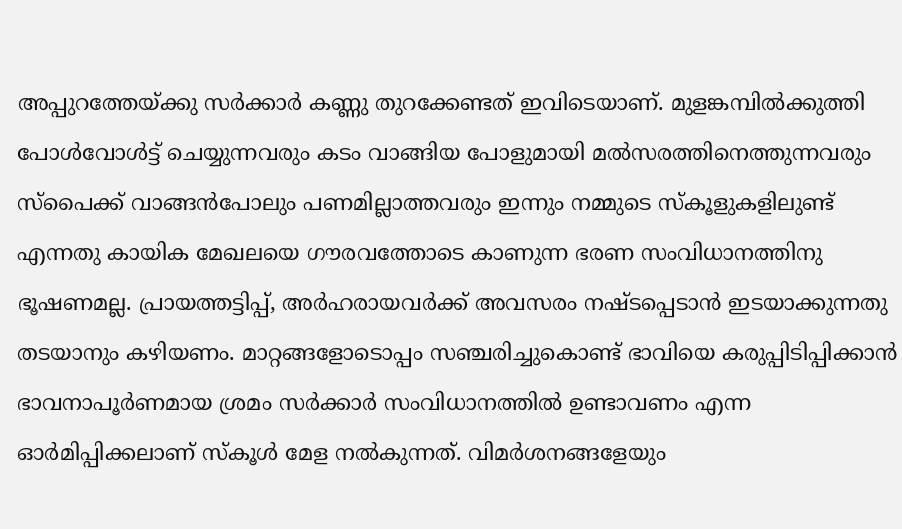അപ്പുറത്തേയ്‌ക്കു സര്‍ക്കാര്‍ കണ്ണു തുറക്കേണ്ടത് ഇവിടെയാണ്. മുളങ്കമ്പില്‍ക്കുത്തി പോള്‍വോള്‍ട്ട് ചെയ്യുന്നവരും കടം വാങ്ങിയ പോളുമായി മല്‍സരത്തിനെത്തുന്നവരും സ്‌പൈക്ക് വാങ്ങന്‍പോലും പണമില്ലാത്തവരും ഇന്നും നമ്മുടെ സ്‌കൂളുകളിലുണ്ട് എന്നതു കായിക മേഖലയെ ഗൗരവത്തോടെ കാണുന്ന ഭരണ സംവിധാനത്തിനു ഭൂഷണമല്ല. പ്രായത്തട്ടിപ്പ്, അര്‍ഹരായവര്‍ക്ക് അവസരം നഷ്ടപ്പെടാന്‍ ഇടയാക്കുന്നതു തടയാനും കഴിയണം. മാറ്റങ്ങളോടൊപ്പം സഞ്ചരിച്ചുകൊണ്ട് ഭാവിയെ കരുപ്പിടിപ്പിക്കാന്‍ ഭാവനാപൂര്‍ണമായ ശ്രമം സര്‍ക്കാര്‍ സംവിധാനത്തില്‍ ഉണ്ടാവണം എന്ന ഓര്‍മിപ്പിക്കലാണ് സ്‌കൂള്‍ മേള നല്‍കുന്നത്. വിമര്‍ശനങ്ങളേയും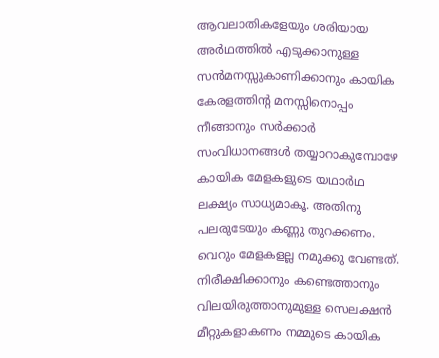ആവലാതികളേയും ശരിയായ അര്‍ഥത്തില്‍ എടുക്കാനുള്ള സന്‍മനസ്സുകാണിക്കാനും കായിക കേരളത്തിന്റ മനസ്സിനൊപ്പം നീങ്ങാനും സര്‍ക്കാര്‍ സംവിധാനങ്ങള്‍ തയ്യാറാകുമ്പോഴേ കായിക മേളകളുടെ യഥാര്‍ഥ ലക്ഷ്യം സാധ്യമാകൂ. അതിനു പലരുടേയും കണ്ണു തുറക്കണം. വെറും മേളകളല്ല നമുക്കു വേണ്ടത്. നിരീക്ഷിക്കാനും കണ്ടെത്താനും വിലയിരുത്താനുമുള്ള സെലക്ഷന്‍ മീറ്റുകളാകണം നമ്മുടെ കായിക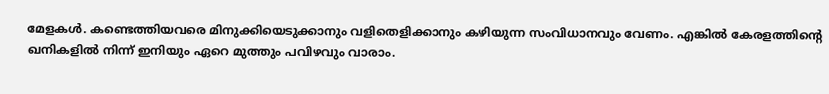മേളകള്‍. കണ്ടെത്തിയവരെ മിനുക്കിയെടുക്കാനും വളിതെളിക്കാനും കഴിയുന്ന സംവിധാനവും വേണം. എങ്കില്‍ കേരളത്തിന്റെ ഖനികളില്‍ നിന്ന് ഇനിയും ഏറെ മുത്തും പവിഴവും വാരാം.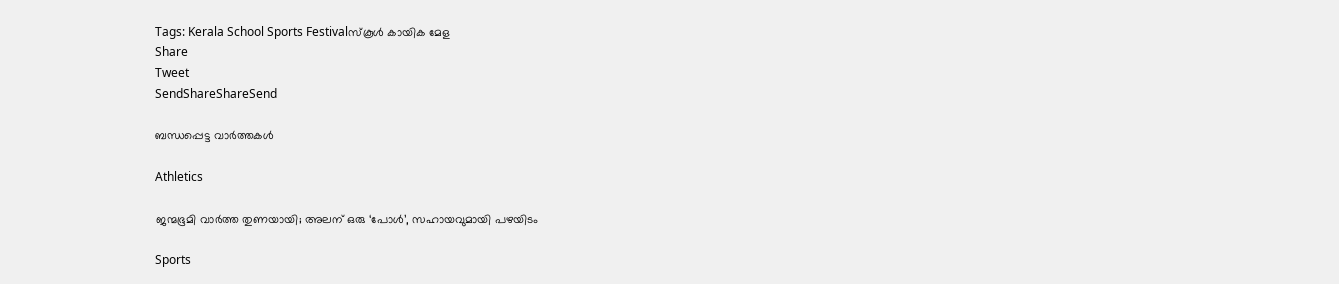Tags: Kerala School Sports Festivalസ്‌കൂള്‍ കായിക മേള
Share
Tweet
SendShareShareSend

ബന്ധപ്പെട്ട വാര്‍ത്തകള്‍

Athletics

ജന്മഭൂമി വാര്‍ത്ത തുണയായി; അലന് ഒരു ‘പോള്‍’, സഹായവുമായി പഴയിടം

Sports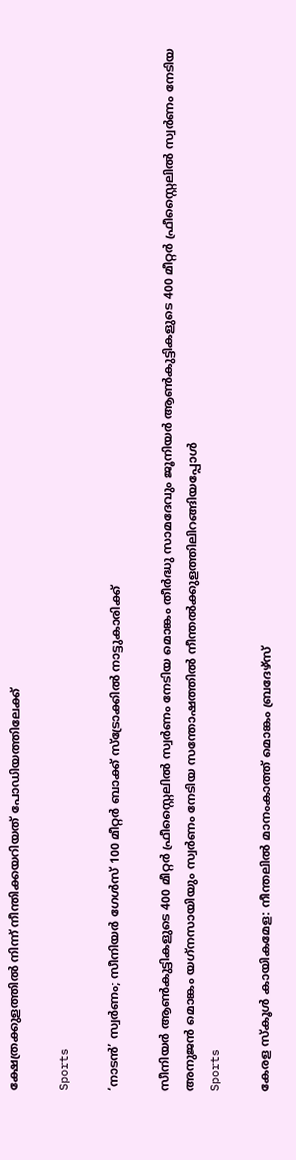ക്ഷേത്രക്കുളത്തില്‍ നിന്ന് നീന്തിക്കയറിയത് പോഡിയത്തിലേക്ക്

Sports

‘നാടന്‍’ സ്വര്‍ണം; സീനിയര്‍ ഗേള്‍സ് 100 മീറ്റര്‍ ബാക്ക് സ്ട്രോക്കില്‍ നാട്ടുകാരിക്ക്

സീനിയര്‍ ആണ്‍കുട്ടികളുടെ 400 മീറ്റര്‍ ഫ്രീസ്റ്റൈലില്‍ സ്വര്‍ണം നേടിയ മൊങ്കം തീര്‍ദ്ധു സാമദേവും ജൂനിയര്‍ ആണ്‍കുട്ടികളുടെ 400 മീറ്റര്‍ ഫ്രീസ്റ്റൈലില്‍ സ്വര്‍ണം നേടിയ അനുജന്‍ മൊങ്കം യഗ്‌നസായിയും സ്വര്‍ണം നേടിയ സന്തോഷത്തില്‍ നീന്തല്‍ക്കുളത്തിലിറങ്ങിയപ്പോള്‍
Sports

കേരള സ്‌കൂള്‍ കായികമേള: നീന്തലില്‍ മാനംകാത്ത് മൊങ്കം ബ്രദേഴ്‌സ്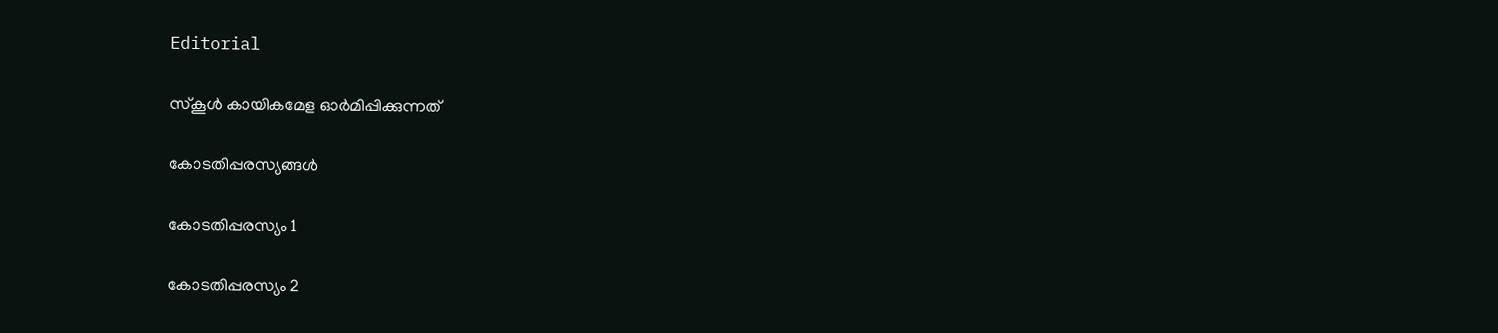Editorial

സ്‌കൂള്‍ കായികമേള ഓര്‍മിപ്പിക്കുന്നത്

കോടതിപ്പരസ്യങ്ങള്‍

കോടതിപ്പരസ്യം 1

കോടതിപ്പരസ്യം 2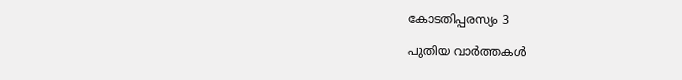കോടതിപ്പരസ്യം 3

പുതിയ വാര്‍ത്തകള്‍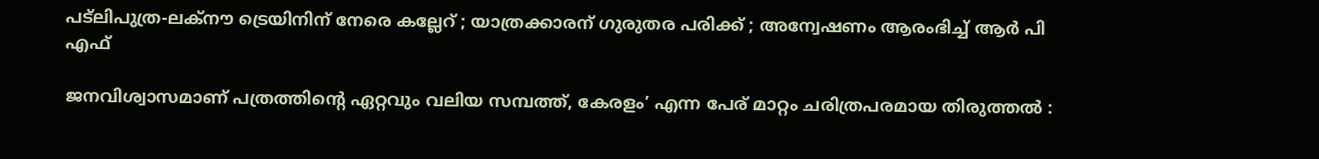പട്‌ലിപുത്ര-ലക്നൗ ട്രെയിനിന് നേരെ കല്ലേറ് ; യാത്രക്കാരന് ഗുരുതര പരിക്ക് ; അന്വേഷണം ആരംഭിച്ച് ആർ പി എഫ്

ജനവിശ്വാസമാണ് പത്രത്തിന്റെ ഏറ്റവും വലിയ സമ്പത്ത്, കേരളം’ എന്ന പേര് മാറ്റം ചരിത്രപരമായ തിരുത്തൽ :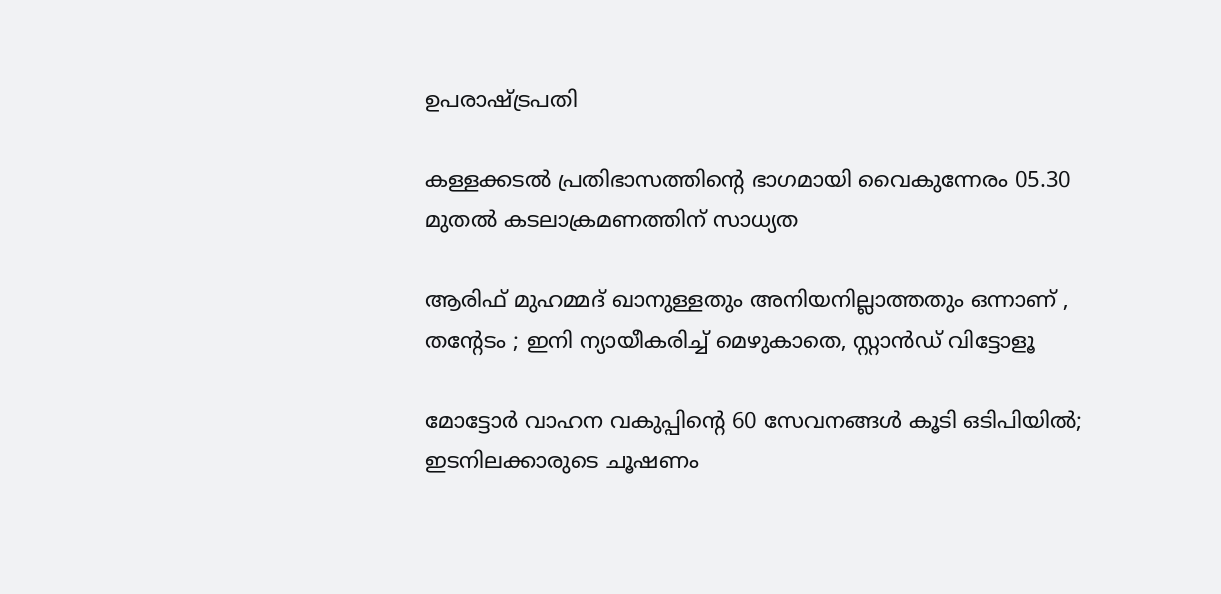ഉപരാഷ്‌ട്രപതി

കള്ളക്കടൽ പ്രതിഭാസത്തിന്റെ ഭാഗമായി വൈകുന്നേരം 05.30 മുതൽ കടലാക്രമണത്തിന് സാധ്യത

ആരിഫ് മുഹമ്മദ് ഖാനുള്ളതും അനിയനില്ലാത്തതും ഒന്നാണ് , തന്റേടം ; ഇനി ന്യായീകരിച്ച് മെഴുകാതെ, സ്റ്റാൻഡ് വിട്ടോളൂ

മോട്ടോർ വാഹന വകുപ്പിന്റെ 60 സേവനങ്ങൾ കൂടി ഒടിപിയിൽ; ഇടനിലക്കാരുടെ ചൂഷണം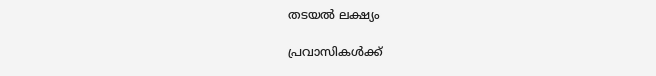തടയൽ ലക്ഷ്യം

പ്രവാസികൾക്ക്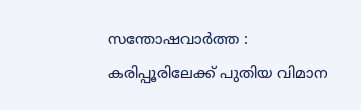സന്തോഷവാർത്ത : കരിപ്പൂരിലേക്ക് പുതിയ വിമാന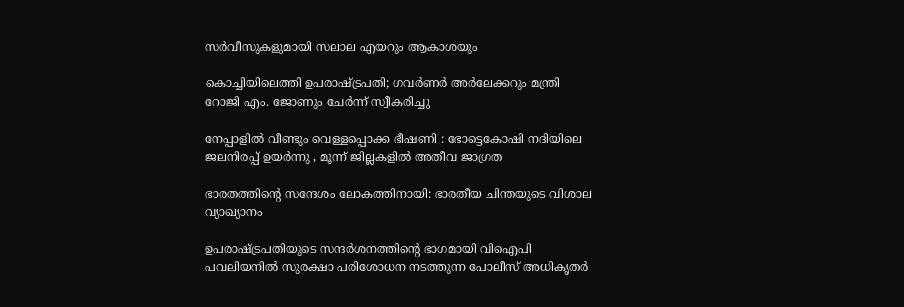സർവീസുകളുമായി സലാല എയറും ആകാശയും

കൊച്ചിയിലെത്തി ഉപരാഷ്‌ട്രപതി; ഗവർണർ അർലേക്കറും മന്ത്രി റോജി എം. ജോണും ചേർന്ന് സ്വീകരിച്ചു

നേപ്പാളിൽ വീണ്ടും വെള്ളപ്പൊക്ക ഭീഷണി : ഭോട്ടെകോഷി നദിയിലെ ജലനിരപ്പ് ഉയർന്നു , മൂന്ന് ജില്ലകളിൽ അതീവ ജാഗ്രത

ഭാരതത്തിന്റെ സന്ദേശം ലോകത്തിനായി: ഭാരതീയ ചിന്തയുടെ വിശാല വ്യാഖ്യാനം

ഉപരാഷ്ട്രപതിയുടെ സന്ദര്‍ശനത്തിന്റെ ഭാഗമായി വിഐപി പവലിയനില്‍ സുരക്ഷാ പരിശോധന നടത്തുന്ന പോലീസ് അധികൃതര്‍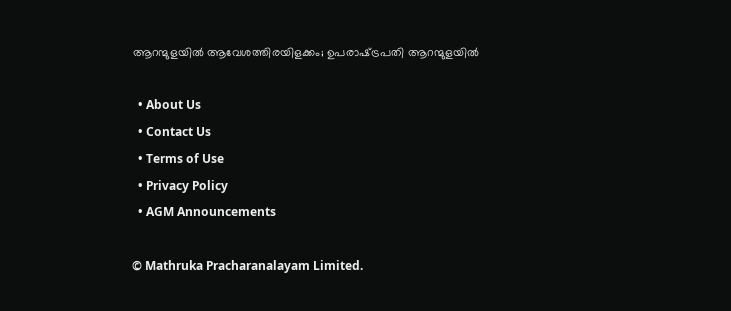ആറന്മുളയില്‍ ആവേശത്തിരയിളക്കം; ഉപരാഷ്‌ട്രപതി ആറന്മുളയിൽ

  • About Us
  • Contact Us
  • Terms of Use
  • Privacy Policy
  • AGM Announcements

© Mathruka Pracharanalayam Limited.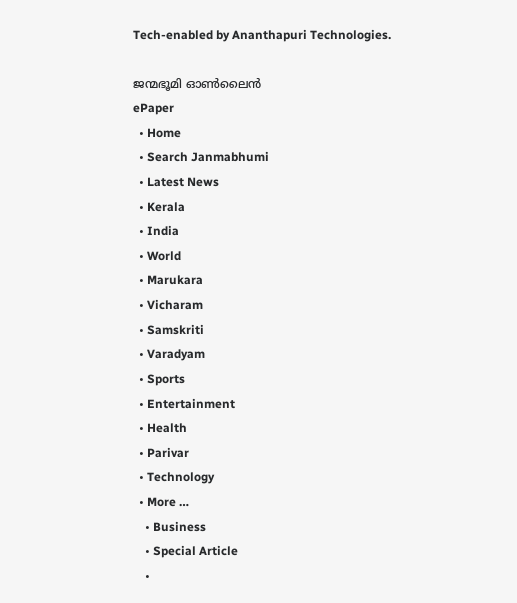Tech-enabled by Ananthapuri Technologies.

ജന്മഭൂമി ഓണ്‍ലൈന്‍
ePaper
  • Home
  • Search Janmabhumi
  • Latest News
  • Kerala
  • India
  • World
  • Marukara
  • Vicharam
  • Samskriti
  • Varadyam
  • Sports
  • Entertainment
  • Health
  • Parivar
  • Technology
  • More …
    • Business
    • Special Article
    •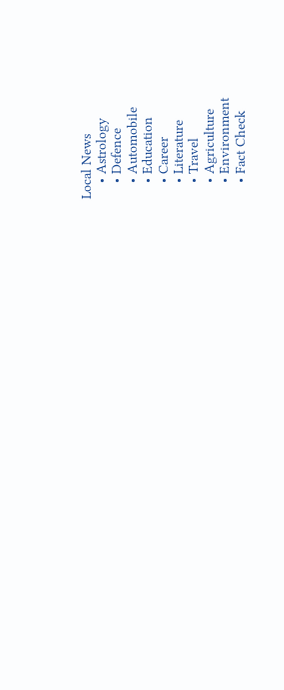Local News
    • Astrology
    • Defence
    • Automobile
    • Education
    • Career
    • Literature
    • Travel
    • Agriculture
    • Environment
    • Fact Check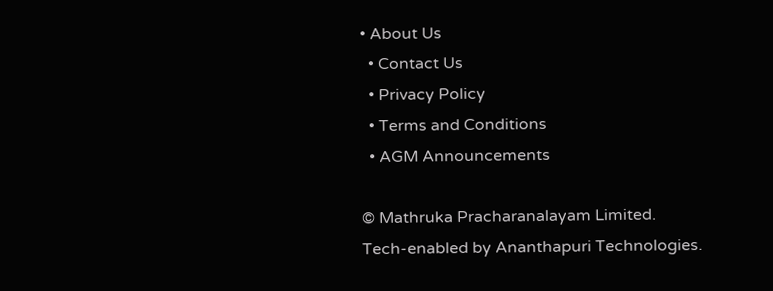• About Us
  • Contact Us
  • Privacy Policy
  • Terms and Conditions
  • AGM Announcements

© Mathruka Pracharanalayam Limited.
Tech-enabled by Ananthapuri Technologies.